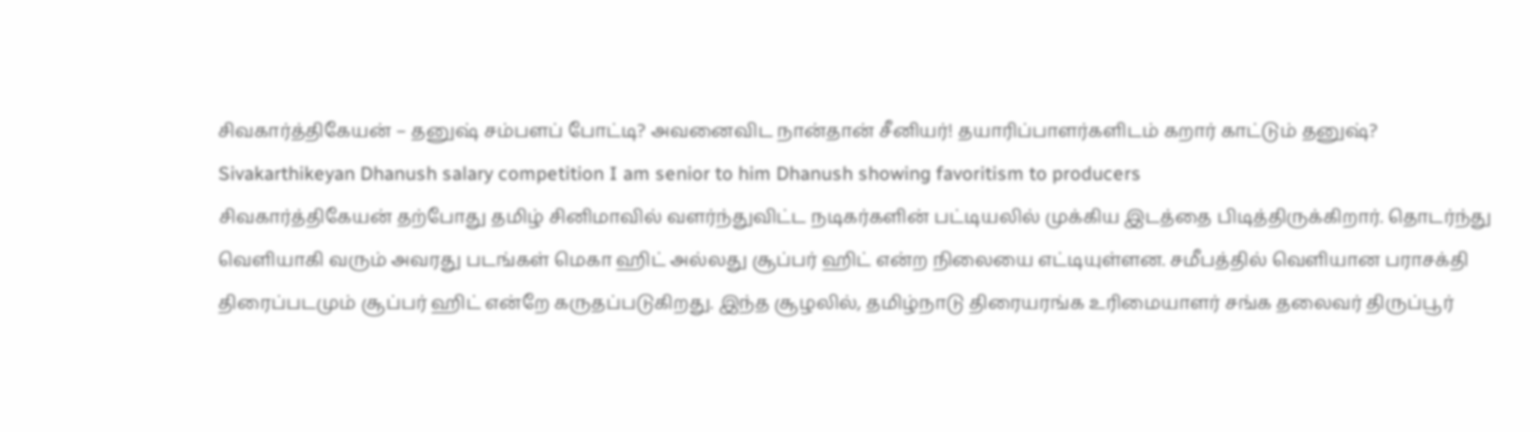சிவகார்த்திகேயன் – தனுஷ் சம்பளப் போட்டி? அவனைவிட நான்தான் சீனியர்! தயாரிப்பாளர்களிடம் கறார் காட்டும் தனுஷ்?
Sivakarthikeyan Dhanush salary competition I am senior to him Dhanush showing favoritism to producers
சிவகார்த்திகேயன் தற்போது தமிழ் சினிமாவில் வளர்ந்துவிட்ட நடிகர்களின் பட்டியலில் முக்கிய இடத்தை பிடித்திருக்கிறார். தொடர்ந்து வெளியாகி வரும் அவரது படங்கள் மெகா ஹிட் அல்லது சூப்பர் ஹிட் என்ற நிலையை எட்டியுள்ளன. சமீபத்தில் வெளியான பராசக்தி திரைப்படமும் சூப்பர் ஹிட் என்றே கருதப்படுகிறது. இந்த சூழலில், தமிழ்நாடு திரையரங்க உரிமையாளர் சங்க தலைவர் திருப்பூர்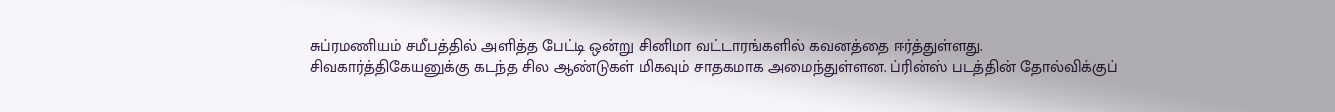சுப்ரமணியம் சமீபத்தில் அளித்த பேட்டி ஒன்று சினிமா வட்டாரங்களில் கவனத்தை ஈர்த்துள்ளது.
சிவகார்த்திகேயனுக்கு கடந்த சில ஆண்டுகள் மிகவும் சாதகமாக அமைந்துள்ளன. ப்ரின்ஸ் படத்தின் தோல்விக்குப்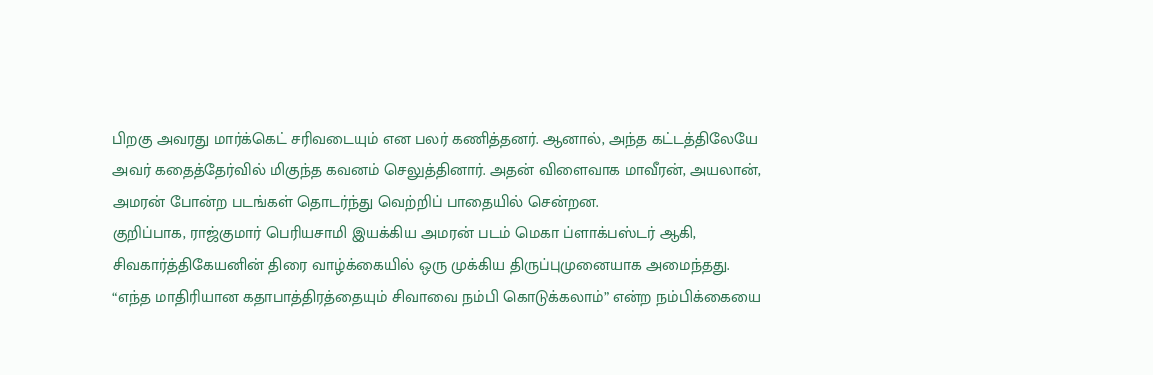பிறகு அவரது மார்க்கெட் சரிவடையும் என பலர் கணித்தனர். ஆனால், அந்த கட்டத்திலேயே அவர் கதைத்தேர்வில் மிகுந்த கவனம் செலுத்தினார். அதன் விளைவாக மாவீரன், அயலான், அமரன் போன்ற படங்கள் தொடர்ந்து வெற்றிப் பாதையில் சென்றன.
குறிப்பாக, ராஜ்குமார் பெரியசாமி இயக்கிய அமரன் படம் மெகா ப்ளாக்பஸ்டர் ஆகி, சிவகார்த்திகேயனின் திரை வாழ்க்கையில் ஒரு முக்கிய திருப்புமுனையாக அமைந்தது. “எந்த மாதிரியான கதாபாத்திரத்தையும் சிவாவை நம்பி கொடுக்கலாம்” என்ற நம்பிக்கையை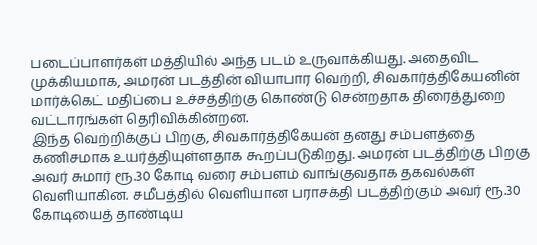படைப்பாளர்கள் மத்தியில் அந்த படம் உருவாக்கியது. அதைவிட முக்கியமாக, அமரன் படத்தின் வியாபார வெற்றி, சிவகார்த்திகேயனின் மார்க்கெட் மதிப்பை உச்சத்திற்கு கொண்டு சென்றதாக திரைத்துறை வட்டாரங்கள் தெரிவிக்கின்றன.
இந்த வெற்றிக்குப் பிறகு, சிவகார்த்திகேயன் தனது சம்பளத்தை கணிசமாக உயர்த்தியுள்ளதாக கூறப்படுகிறது. அமரன் படத்திற்கு பிறகு அவர் சுமார் ரூ.30 கோடி வரை சம்பளம் வாங்குவதாக தகவல்கள் வெளியாகின. சமீபத்தில் வெளியான பராசக்தி படத்திற்கும் அவர் ரூ.30 கோடியைத் தாண்டிய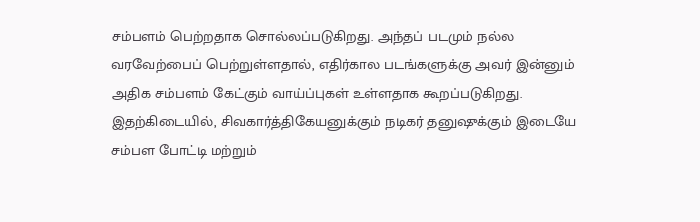சம்பளம் பெற்றதாக சொல்லப்படுகிறது. அந்தப் படமும் நல்ல வரவேற்பைப் பெற்றுள்ளதால், எதிர்கால படங்களுக்கு அவர் இன்னும் அதிக சம்பளம் கேட்கும் வாய்ப்புகள் உள்ளதாக கூறப்படுகிறது.
இதற்கிடையில், சிவகார்த்திகேயனுக்கும் நடிகர் தனுஷுக்கும் இடையே சம்பள போட்டி மற்றும்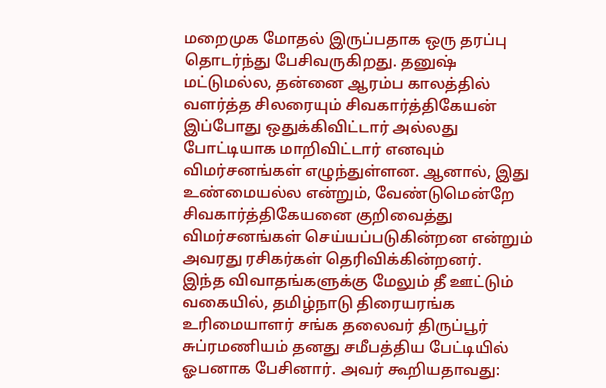மறைமுக மோதல் இருப்பதாக ஒரு தரப்பு தொடர்ந்து பேசிவருகிறது. தனுஷ் மட்டுமல்ல, தன்னை ஆரம்ப காலத்தில் வளர்த்த சிலரையும் சிவகார்த்திகேயன் இப்போது ஒதுக்கிவிட்டார் அல்லது போட்டியாக மாறிவிட்டார் எனவும் விமர்சனங்கள் எழுந்துள்ளன. ஆனால், இது உண்மையல்ல என்றும், வேண்டுமென்றே சிவகார்த்திகேயனை குறிவைத்து விமர்சனங்கள் செய்யப்படுகின்றன என்றும் அவரது ரசிகர்கள் தெரிவிக்கின்றனர்.
இந்த விவாதங்களுக்கு மேலும் தீ ஊட்டும் வகையில், தமிழ்நாடு திரையரங்க உரிமையாளர் சங்க தலைவர் திருப்பூர் சுப்ரமணியம் தனது சமீபத்திய பேட்டியில் ஓபனாக பேசினார். அவர் கூறியதாவது: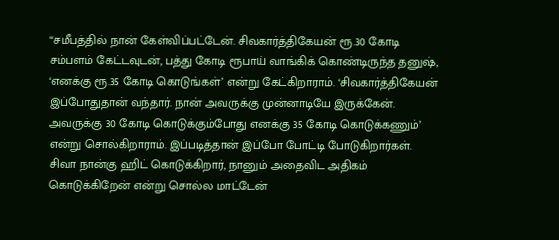“சமீபத்தில் நான் கேள்விப்பட்டேன். சிவகார்த்திகேயன் ரூ.30 கோடி சம்பளம் கேட்டவுடன், பத்து கோடி ரூபாய் வாங்கிக் கொண்டிருந்த தனுஷ், ‘எனக்கு ரூ.35 கோடி கொடுங்கள்’ என்று கேட்கிறாராம். ‘சிவகார்த்திகேயன் இப்போதுதான் வந்தார். நான் அவருக்கு முன்னாடியே இருக்கேன். அவருக்கு 30 கோடி கொடுக்கும்போது எனக்கு 35 கோடி கொடுக்கணும்’ என்று சொல்கிறாராம். இப்படித்தான் இப்போ போட்டி போடுகிறார்கள். சிவா நான்கு ஹிட் கொடுக்கிறார், நானும் அதைவிட அதிகம் கொடுக்கிறேன் என்று சொல்ல மாட்டேன்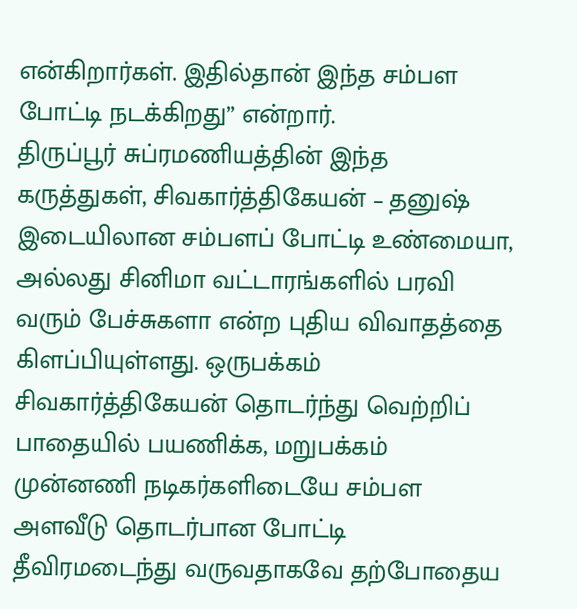என்கிறார்கள். இதில்தான் இந்த சம்பள போட்டி நடக்கிறது” என்றார்.
திருப்பூர் சுப்ரமணியத்தின் இந்த கருத்துகள், சிவகார்த்திகேயன் – தனுஷ் இடையிலான சம்பளப் போட்டி உண்மையா, அல்லது சினிமா வட்டாரங்களில் பரவி வரும் பேச்சுகளா என்ற புதிய விவாதத்தை கிளப்பியுள்ளது. ஒருபக்கம் சிவகார்த்திகேயன் தொடர்ந்து வெற்றிப் பாதையில் பயணிக்க, மறுபக்கம் முன்னணி நடிகர்களிடையே சம்பள அளவீடு தொடர்பான போட்டி தீவிரமடைந்து வருவதாகவே தற்போதைய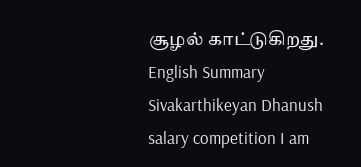சூழல் காட்டுகிறது.
English Summary
Sivakarthikeyan Dhanush salary competition I am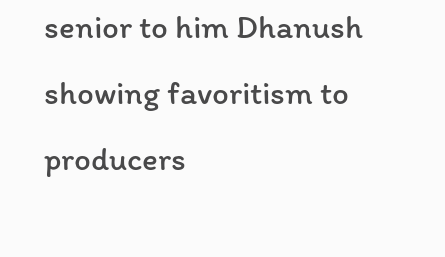senior to him Dhanush showing favoritism to producers